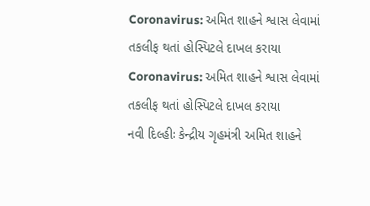Coronavirus: અમિત શાહને શ્વાસ લેવામાં તકલીફ થતાં હોસ્પિટલે દાખલ કરાયા
Coronavirus: અમિત શાહને શ્વાસ લેવામાં તકલીફ થતાં હોસ્પિટલે દાખલ કરાયા
નવી દિલ્હીઃ કેન્દ્રીય ગૃહમંત્રી અમિત શાહને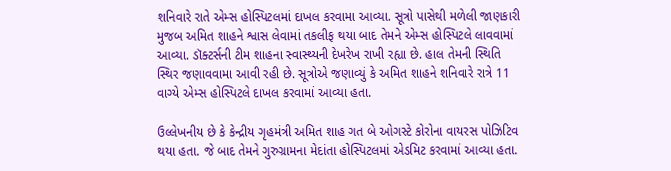શનિવારે રાતે એમ્સ હોસ્પિટલમાં દાખલ કરવામા આવ્યા. સૂત્રો પાસેથી મળેલી જાણકારી મુજબ અમિત શાહને શ્વાસ લેવામાં તકલીફ થયા બાદ તેમને એમ્સ હોસ્પિટલે લાવવામાં આવ્યા. ડૉક્ટર્સની ટીમ શાહના સ્વાસ્થ્યની દેખરેખ રાખી રહ્યા છે. હાલ તેમની સ્થિતિ સ્થિર જણાવવામા આવી રહી છે. સૂત્રોએ જણાવ્યું કે અમિત શાહને શનિવારે રાત્રે 11 વાગ્યે એમ્સ હોસ્પિટલે દાખલ કરવામાં આવ્યા હતા.

ઉલ્લેખનીય છે કે કેન્દ્રીય ગૃહમંત્રી અમિત શાહ ગત બે ઓગસ્ટે કોરોના વાયરસ પોઝિટિવ થયા હતા. જે બાદ તેમને ગુરુગ્રામના મેદાંતા હોસ્પિટલમાં એડમિટ કરવામાં આવ્યા હતા.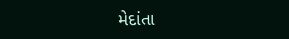મેદાંતા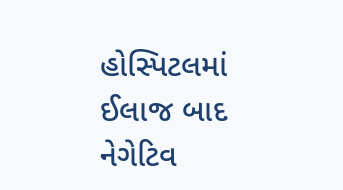હોસ્પિટલમાં ઈલાજ બાદ નેગેટિવ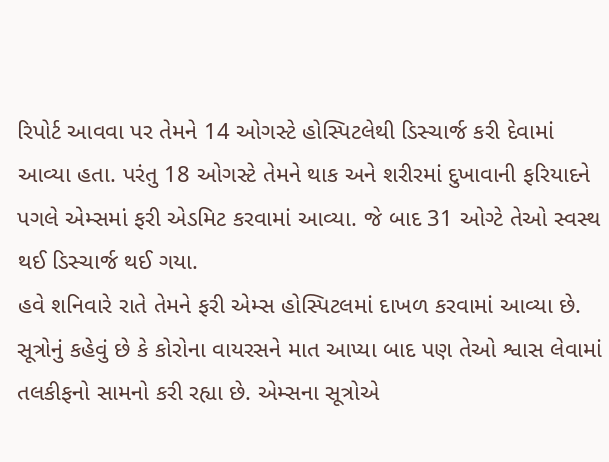રિપોર્ટ આવવા પર તેમને 14 ઓગસ્ટે હોસ્પિટલેથી ડિસ્ચાર્જ કરી દેવામાં આવ્યા હતા. પરંતુ 18 ઓગસ્ટે તેમને થાક અને શરીરમાં દુખાવાની ફરિયાદને પગલે એમ્સમાં ફરી એડમિટ કરવામાં આવ્યા. જે બાદ 31 ઓગ્ટે તેઓ સ્વસ્થ થઈ ડિસ્ચાર્જ થઈ ગયા.
હવે શનિવારે રાતે તેમને ફરી એમ્સ હોસ્પિટલમાં દાખળ કરવામાં આવ્યા છે. સૂત્રોનું કહેવું છે કે કોરોના વાયરસને માત આપ્યા બાદ પણ તેઓ શ્વાસ લેવામાં તલકીફનો સામનો કરી રહ્યા છે. એમ્સના સૂત્રોએ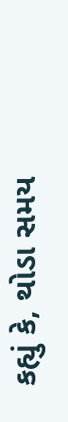કહ્યું કે, થોડા સમય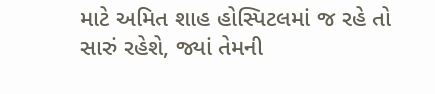માટે અમિત શાહ હોસ્પિટલમાં જ રહે તો સારું રહેશે, જ્યાં તેમની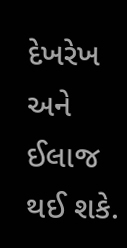દેખરેખ અને ઈલાજ થઈ શકે.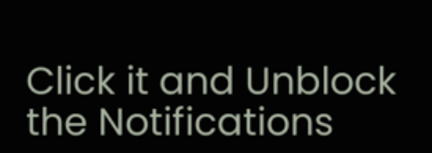Click it and Unblock the Notifications